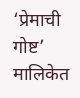‘प्रेमाची गोष्ट’ मालिकेत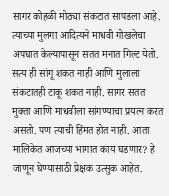सागर कोहळी मोठ्या संकटात सापडला आहे. त्याच्या मुलगा आदित्यने माधवी गोखलेचा अपघात केल्यापासून सतत मनात गिल्ट येतो. सत्य ही सांगू शकत नाही आणि मुलाला संकटातही टाकू शकत नाही. सागर सतत मुक्ता आणि माधवीला सांगण्याचा प्रयत्न करत असतो. पण त्याची हिंमत होत नाही. आता मालिकेत आजच्या भागात काय घडणार? हे जाणून घेण्यासाठी प्रेक्षक उत्सुक आहेत.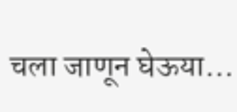चला जाणून घेऊया…